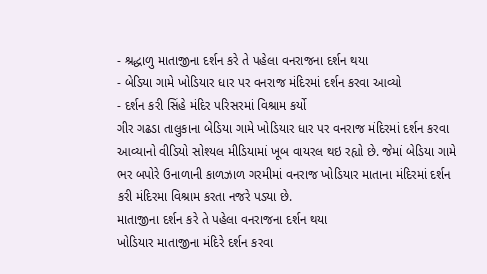- શ્રદ્ધાળુ માતાજીના દર્શન કરે તે પહેલા વનરાજના દર્શન થયા
- બેડિયા ગામે ખોડિયાર ધાર પર વનરાજ મંદિરમાં દર્શન કરવા આવ્યો
- દર્શન કરી સિંહે મંદિર પરિસરમાં વિશ્રામ કર્યો
ગીર ગઢડા તાલુકાના બેડિયા ગામે ખોડિયાર ધાર પર વનરાજ મંદિરમાં દર્શન કરવા આવ્યાનો વીડિયો સોશ્યલ મીડિયામાં ખૂબ વાયરલ થઇ રહ્યો છે. જેમાં બેડિયા ગામે ભર બપોરે ઉનાળાની કાળઝાળ ગરમીમાં વનરાજ ખોડિયાર માતાના મંદિરમાં દર્શન કરી મંદિરમા વિશ્રામ કરતા નજરે પડ્યા છે.
માતાજીના દર્શન કરે તે પહેલા વનરાજના દર્શન થયા
ખોડિયાર માતાજીના મંદિરે દર્શન કરવા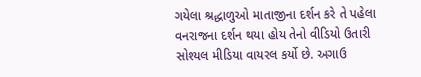ગયેલા શ્રદ્ધાળુઓ માતાજીના દર્શન કરે તે પહેલા વનરાજના દર્શન થયા હોય તેનો વીડિયો ઉતારી સોશ્યલ મીડિયા વાયરલ કર્યો છે. અગાઉ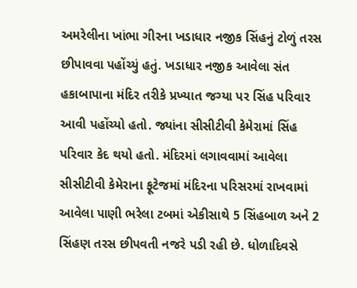અમરેલીના ખાંભા ગીરના ખડાધાર નજીક સિંહનું ટોળું તરસ છીપાવવા પહોંચ્યું હતું. ખડાધાર નજીક આવેલા સંત હકાબાપાના મંદિર તરીકે પ્રખ્યાત જગ્યા પર સિંહ પરિવાર આવી પહોંચ્યો હતો. જ્યાંના સીસીટીવી કેમેરામાં સિંહ પરિવાર કેદ થયો હતો. મંદિરમાં લગાવવામાં આવેલા સીસીટીવી કેમેરાના ફૂટેજમાં મંદિરના પરિસરમાં રાખવામાં આવેલા પાણી ભરેલા ટબમાં એકીસાથે 5 સિંહબાળ અને 2 સિંહણ તરસ છીપવતી નજરે પડી રહી છે. ધોળાદિવસે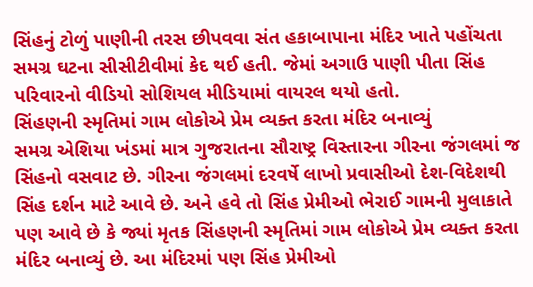સિંહનું ટોળું પાણીની તરસ છીપવવા સંત હકાબાપાના મંદિર ખાતે પહોંચતા સમગ્ર ઘટના સીસીટીવીમાં કેદ થઈ હતી. જેમાં અગાઉ પાણી પીતા સિંહ પરિવારનો વીડિયો સોશિયલ મીડિયામાં વાયરલ થયો હતો.
સિંહણની સ્મૃતિમાં ગામ લોકોએ પ્રેમ વ્યક્ત કરતા મંદિર બનાવ્યું
સમગ્ર એશિયા ખંડમાં માત્ર ગુજરાતના સૌરાષ્ટ્ર વિસ્તારના ગીરના જંગલમાં જ સિંહનો વસવાટ છે. ગીરના જંગલમાં દરવર્ષે લાખો પ્રવાસીઓ દેશ-વિદેશથી સિંહ દર્શન માટે આવે છે. અને હવે તો સિંહ પ્રેમીઓ ભેરાઈ ગામની મુલાકાતે પણ આવે છે કે જ્યાં મૃતક સિંહણની સ્મૃતિમાં ગામ લોકોએ પ્રેમ વ્યક્ત કરતા મંદિર બનાવ્યું છે. આ મંદિરમાં પણ સિંહ પ્રેમીઓ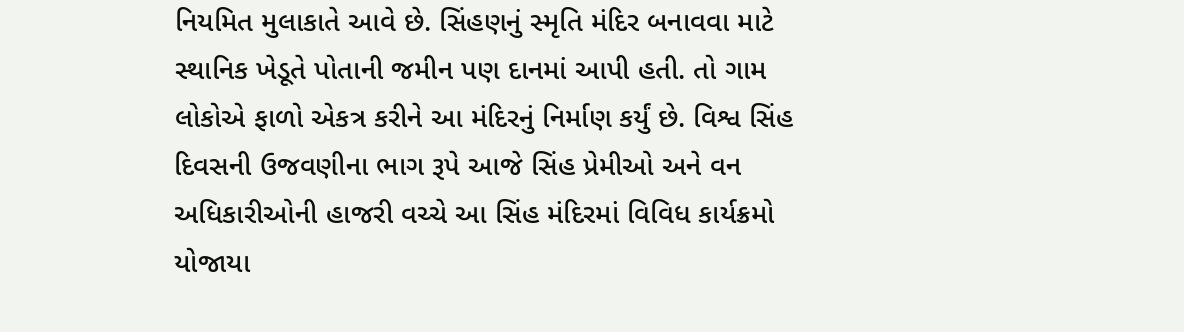નિયમિત મુલાકાતે આવે છે. સિંહણનું સ્મૃતિ મંદિર બનાવવા માટે સ્થાનિક ખેડૂતે પોતાની જમીન પણ દાનમાં આપી હતી. તો ગામ લોકોએ ફાળો એકત્ર કરીને આ મંદિરનું નિર્માણ કર્યું છે. વિશ્વ સિંહ દિવસની ઉજવણીના ભાગ રૂપે આજે સિંહ પ્રેમીઓ અને વન અધિકારીઓની હાજરી વચ્ચે આ સિંહ મંદિરમાં વિવિધ કાર્યક્રમો યોજાયા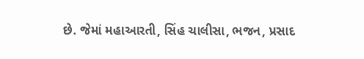છે. જેમાં મહાઆરતી, સિંહ ચાલીસા, ભજન, પ્રસાદ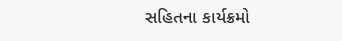સહિતના કાર્યક્રમો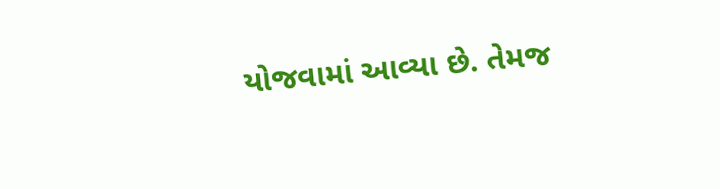યોજવામાં આવ્યા છે. તેમજ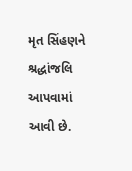મૃત સિંહણને શ્રદ્ધાંજલિ આપવામાં આવી છે.